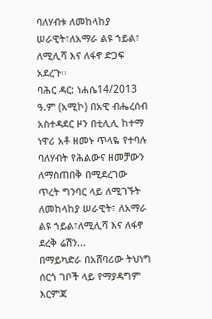ባለሃብቱ ለመከላከያ ሠራዊት፣ለአማራ ልዩ ኀይል፣ ለሚሊሻ እና ለፋኖ ድጋፍ አደረጉ፡፡
ባሕር ዳር: ነሐሴ14/2013 ዓ.ም (አሚኮ) በአዊ ብሔረሰብ አስተዳደር ዞን በቲሊሊ ከተማ ነዋሪ አቶ ዘመኑ ጥላዬ የተባሉ ባለሃብት የሕልውና ዘመቻውን ለማስጠበቅ በሚደረገው ጥረት ግንባር ላይ ለሚገኙት ለመከላከያ ሠራዊት፣ ለአማራ ልዩ ኀይል፣ለሚሊሻ እና ለፋኖ ደረቅ ሬሽን...
በማይካድራ በአሸባሪው ትህነግ ሰርጎ ገቦች ላይ የማያዳግም እርምጃ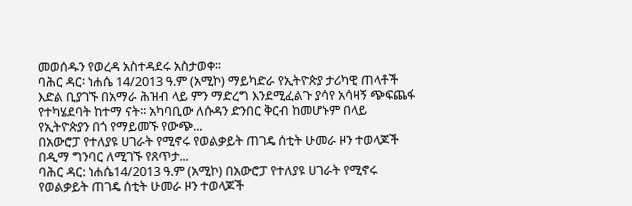መወሰዱን የወረዳ አስተዳደሩ አስታወቀ፡፡
ባሕር ዳር፡ ነሐሴ 14/2013 ዓ.ም (አሚኮ) ማይካድራ የኢትዮጵያ ታሪካዊ ጠላቶች እድል ቢያገኙ በአማራ ሕዝብ ላይ ምን ማድረግ እንደሚፈልጉ ያሳየ አሳዛኝ ጭፍጨፋ የተካሄደባት ከተማ ናት፡፡ አካባቢው ለሱዳን ድንበር ቅርብ ከመሆኑም በላይ የኢትዮጵያን በጎ የማይመኙ የውጭ...
በአውሮፓ የተለያዩ ሀገራት የሚኖሩ የወልቃይት ጠገዴ ሰቲት ሁመራ ዞን ተወላጆች በዲማ ግንባር ለሚገኙ የጸጥታ...
ባሕር ዳር: ነሐሴ14/2013 ዓ.ም (አሚኮ) በአውሮፓ የተለያዩ ሀገራት የሚኖሩ የወልቃይት ጠገዴ ሰቲት ሁመራ ዞን ተወላጆች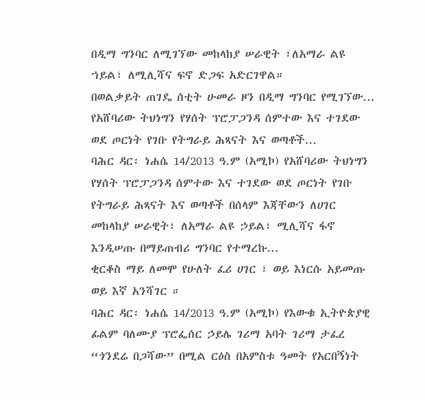በዲማ ግንባር ለሚገኘው መከላከያ ሠራዊት ፣ለአማራ ልዩ ኀይል፣ ለሚሊሻና ፍኖ ድጋፍ አድርገዋል።
በወልቃይት ጠገዴ ሰቲት ሁመራ ዞን በዲማ ግንባር የሚገኘው...
የአሸባሪው ትህነግን የሃሰት ፕሮፓጋንዳ ሰምተው እና ተገደው ወደ ጦርነት የገቡ የትግራይ ሕጻናት እና ወጣቶች...
ባሕር ዳር፡ ነሐሴ 14/2013 ዓ.ም (አሚኮ) የአሸባሪው ትህነግን የሃሰት ፕሮፓጋንዳ ሰምተው እና ተገደው ወደ ጦርነት የገቡ የትግራይ ሕጻናት እና ወጣቶች በሰላም እጃቸውን ለሀገር መከላከያ ሠራዊት፣ ለአማራ ልዩ ኃይል፣ ሚሊሻና ፋኖ እንዲሠጡ በማይጠብሪ ግንባር የተማረኩ...
ቂርቆስ ማይ ለመሞ የሁለት ፈሪ ሀገር ፣ ወይ እነርሱ አይመጡ ወይ እኛ አንሻገር ።
ባሕር ዳር፡ ነሐሴ 14/2013 ዓ.ም (አሚኮ) የእውቁ ኢትዮጵያዊ ፊልም ባለሙያ ፕሮፌሰር ኃይሌ ገሪማ አባት ገሪማ ታፈረ “ጎንደሬ በጋሻው” በሚል ርዕስ በአምስቱ ዓመት የአርበኝነት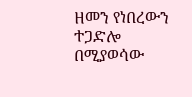ዘመን የነበረውን ተጋድሎ በሚያወሳው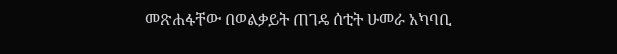መጽሐፋቸው በወልቃይት ጠገዴ ሰቲት ሁመራ አካባቢ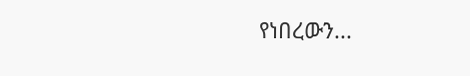የነበረውን...